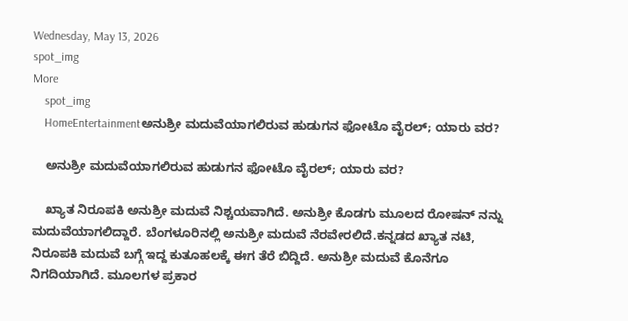Wednesday, May 13, 2026
spot_img
More
    spot_img
    HomeEntertainmentಅನುಶ್ರೀ ಮದುವೆಯಾಗಲಿರುವ ಹುಡುಗನ ಫೋಟೊ ವೈರಲ್; ಯಾರು ವರ?

    ಅನುಶ್ರೀ ಮದುವೆಯಾಗಲಿರುವ ಹುಡುಗನ ಫೋಟೊ ವೈರಲ್; ಯಾರು ವರ?

    ಖ್ಯಾತ ನಿರೂಪಕಿ ಅನುಶ್ರೀ ಮದುವೆ ನಿಶ್ಚಯವಾಗಿದೆ. ಅನುಶ್ರೀ ಕೊಡಗು ಮೂಲದ ರೋಷನ್ ನನ್ನು ಮದುವೆಯಾಗಲಿದ್ದಾರೆ. ಬೆಂಗಳೂರಿನಲ್ಲಿ ಅನುಶ್ರೀ ಮದುವೆ ನೆರವೇರಲಿದೆ.ಕನ್ನಡದ ಖ್ಯಾತ ನಟಿ, ನಿರೂಪಕಿ ಮದುವೆ ಬಗ್ಗೆ ಇದ್ದ ಕುತೂಹಲಕ್ಕೆ ಈಗ ತೆರೆ ಬಿದ್ದಿದೆ. ಅನುಶ್ರೀ ಮದುವೆ ಕೊನೆಗೂ ನಿಗದಿಯಾಗಿದೆ. ಮೂಲಗಳ ಪ್ರಕಾರ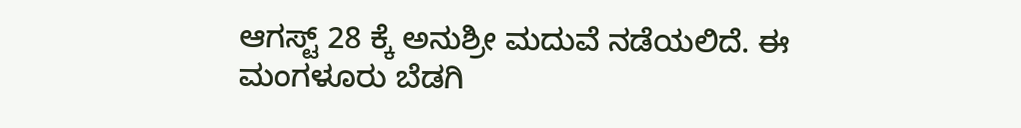ಆಗಸ್ಟ್ 28 ಕ್ಕೆ ಅನುಶ್ರೀ ಮದುವೆ ನಡೆಯಲಿದೆ. ಈ ಮಂಗಳೂರು ಬೆಡಗಿ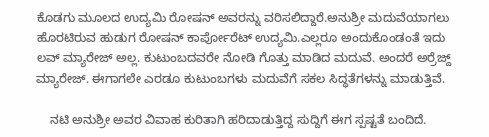ಕೊಡಗು ಮೂಲದ ಉದ್ಯಮಿ ರೋಷನ್ ಅವರನ್ನು ವರಿಸಲಿದ್ದಾರೆ.ಅನುಶ್ರೀ ಮದುವೆಯಾಗಲು ಹೊರಟಿರುವ ಹುಡುಗ ರೋಷನ್ ಕಾರ್ಪೋರೆಟ್ ಉದ್ಯಮಿ.ಎಲ್ಲರೂ ಅಂದುಕೊಂಡಂತೆ ಇದು ಲವ್ ಮ್ಯಾರೇಜ್ ಅಲ್ಲ. ಕುಟುಂಬದವರೇ ನೋಡಿ ಗೊತ್ತು ಮಾಡಿದ ಮದುವೆ. ಅಂದರೆ ಅರ್ರೆಜ್ದ್ ಮ್ಯಾರೇಜ್. ಈಗಾಗಲೇ ಎರಡೂ ಕುಟುಂಬಗಳು ಮದುವೆಗೆ ಸಕಲ ಸಿದ್ಧತೆಗಳನ್ನು ಮಾಡುತ್ತಿವೆ.

    ನಟಿ ಅನುಶ್ರೀ ಅವರ ವಿವಾಹ ಕುರಿತಾಗಿ ಹರಿದಾಡುತ್ತಿದ್ದ ಸುದ್ದಿಗೆ ಈಗ ಸ್ಪಷ್ಟತೆ ಬಂದಿದೆ.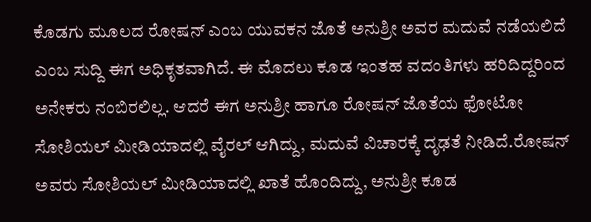ಕೊಡಗು ಮೂಲದ ರೋಷನ್ ಎಂಬ ಯುವಕನ ಜೊತೆ ಅನುಶ್ರೀ ಅವರ ಮದುವೆ ನಡೆಯಲಿದೆ ಎಂಬ ಸುದ್ದಿ ಈಗ ಅಧಿಕೃತವಾಗಿದೆ. ಈ ಮೊದಲು ಕೂಡ ಇಂತಹ ವದಂತಿಗಳು ಹರಿದಿದ್ದರಿಂದ ಅನೇಕರು ನಂಬಿರಲಿಲ್ಲ. ಆದರೆ ಈಗ ಅನುಶ್ರೀ ಹಾಗೂ ರೋಷನ್ ಜೊತೆಯ ಫೋಟೋ ಸೋಶಿಯಲ್ ಮೀಡಿಯಾದಲ್ಲಿ ವೈರಲ್ ಆಗಿದ್ದು, ಮದುವೆ ವಿಚಾರಕ್ಕೆ ದೃಢತೆ ನೀಡಿದೆ.ರೋಷನ್ ಅವರು ಸೋಶಿಯಲ್ ಮೀಡಿಯಾದಲ್ಲಿ ಖಾತೆ ಹೊಂದಿದ್ದು, ಅನುಶ್ರೀ ಕೂಡ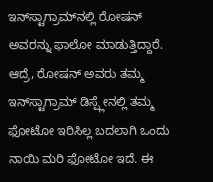ಇನ್‌ಸ್ಟಾಗ್ರಾಮ್‌ನಲ್ಲಿ ರೋಷನ್ ಅವರನ್ನು ಫಾಲೋ ಮಾಡುತ್ತಿದ್ದಾರೆ. ಆದ್ರೆ, ರೋಷನ್ ಅವರು ತಮ್ಮ ಇನ್‌ಸ್ಟಾಗ್ರಾಮ್ ಡಿಸ್ಪ್ಲೇನಲ್ಲಿ ತಮ್ಮ ಫೋಟೋ ಇರಿಸಿಲ್ಲ ಬದಲಾಗಿ ಒಂದು ನಾಯಿ ಮರಿ ಫೋಟೋ ಇದೆ. ಈ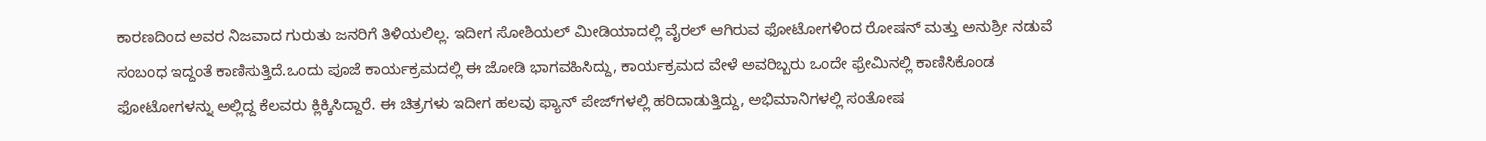ಕಾರಣದಿಂದ ಅವರ ನಿಜವಾದ ಗುರುತು ಜನರಿಗೆ ತಿಳಿಯಲಿಲ್ಲ. ಇದೀಗ ಸೋಶಿಯಲ್ ಮೀಡಿಯಾದಲ್ಲಿ ವೈರಲ್ ಆಗಿರುವ ಫೋಟೋಗಳಿಂದ ರೋಷನ್ ಮತ್ತು ಅನುಶ್ರೀ ನಡುವೆ ಸಂಬಂಧ ಇದ್ದಂತೆ ಕಾಣಿಸುತ್ತಿದೆ.ಒಂದು ಪೂಜೆ ಕಾರ್ಯಕ್ರಮದಲ್ಲಿ ಈ ಜೋಡಿ ಭಾಗವಹಿಸಿದ್ದು, ಕಾರ್ಯಕ್ರಮದ ವೇಳೆ ಅವರಿಬ್ಬರು ಒಂದೇ ಫ್ರೇಮಿನಲ್ಲಿ ಕಾಣಿಸಿಕೊಂಡ ಫೋಟೋಗಳನ್ನು ಅಲ್ಲಿದ್ದ ಕೆಲವರು ಕ್ಲಿಕ್ಕಿಸಿದ್ದಾರೆ. ಈ ಚಿತ್ರಗಳು ಇದೀಗ ಹಲವು ಫ್ಯಾನ್ ಪೇಜ್‌ಗಳಲ್ಲಿ ಹರಿದಾಡುತ್ತಿದ್ದು, ಅಭಿಮಾನಿಗಳಲ್ಲಿ ಸಂತೋಷ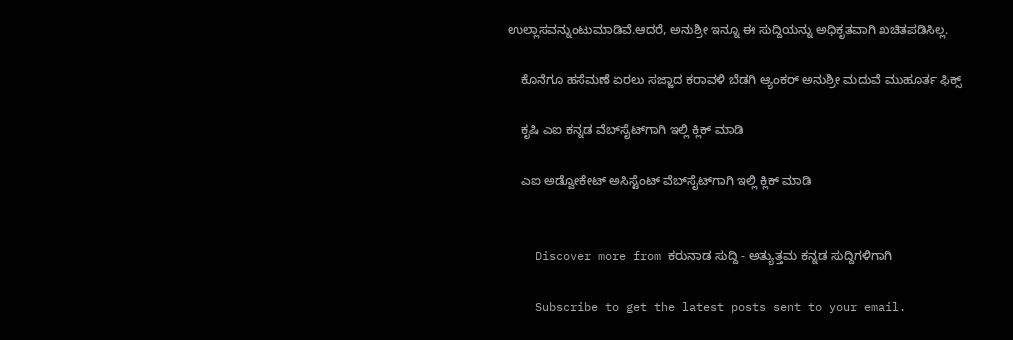ಉಲ್ಲಾಸವನ್ನುಂಟುಮಾಡಿವೆ.ಆದರೆ, ಅನುಶ್ರೀ ಇನ್ನೂ ಈ ಸುದ್ದಿಯನ್ನು ಅಧಿಕೃತವಾಗಿ ಖಚಿತಪಡಿಸಿಲ್ಲ.

    ಕೊನೆಗೂ ಹಸೆಮಣೆ ಏರಲು ಸಜ್ಜಾದ ಕರಾವಳಿ ಬೆಡಗಿ ಆ್ಯಂಕರ್ ಅನುಶ್ರೀ ಮದುವೆ ಮುಹೂರ್ತ ಫಿಕ್ಸ್

    ಕೃಷಿ ಎಐ ಕನ್ನಡ ವೆಬ್‌ಸೈಟ್‌ಗಾಗಿ ಇಲ್ಲಿ ಕ್ಲಿಕ್‌ ಮಾಡಿ

    ಎಐ ಅಡ್ವೋಕೇಟ್‌ ಅಸಿಸ್ಟೆಂಟ್‌ ವೆಬ್‌ಸೈಟ್‌ಗಾಗಿ ಇಲ್ಲಿ ಕ್ಲಿಕ್‌ ಮಾಡಿ


    Discover more from ಕರುನಾಡ ಸುದ್ದಿ - ಅತ್ಯುತ್ತಮ ಕನ್ನಡ ಸುದ್ದಿಗಳಿಗಾಗಿ

    Subscribe to get the latest posts sent to your email.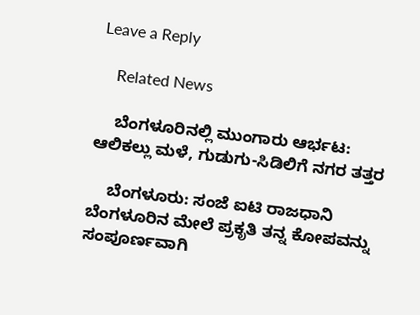Leave a Reply

    Related News

    ಬೆಂಗಳೂರಿನಲ್ಲಿ ಮುಂಗಾರು ಆರ್ಭಟ: ಆಲಿಕಲ್ಲು ಮಳೆ, ಗುಡುಗು-ಸಿಡಿಲಿಗೆ ನಗರ ತತ್ತರ

    ಬೆಂಗಳೂರು: ಸಂಜೆ ಐಟಿ ರಾಜಧಾನಿ ಬೆಂಗಳೂರಿನ ಮೇಲೆ ಪ್ರಕೃತಿ ತನ್ನ ಕೋಪವನ್ನು ಸಂಪೂರ್ಣವಾಗಿ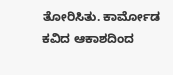ತೋರಿಸಿತು. ಕಾರ್ಮೋಡ ಕವಿದ ಆಕಾಶದಿಂದ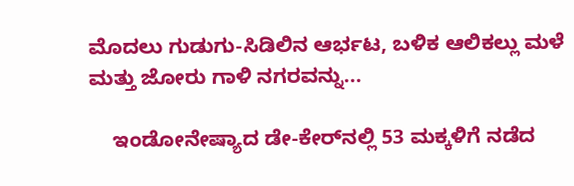ಮೊದಲು ಗುಡುಗು-ಸಿಡಿಲಿನ ಆರ್ಭಟ, ಬಳಿಕ ಆಲಿಕಲ್ಲು ಮಳೆ ಮತ್ತು ಜೋರು ಗಾಳಿ ನಗರವನ್ನು...

    ಇಂಡೋನೇಷ್ಯಾದ ಡೇ-ಕೇರ್‌ನಲ್ಲಿ 53 ಮಕ್ಕಳಿಗೆ ನಡೆದ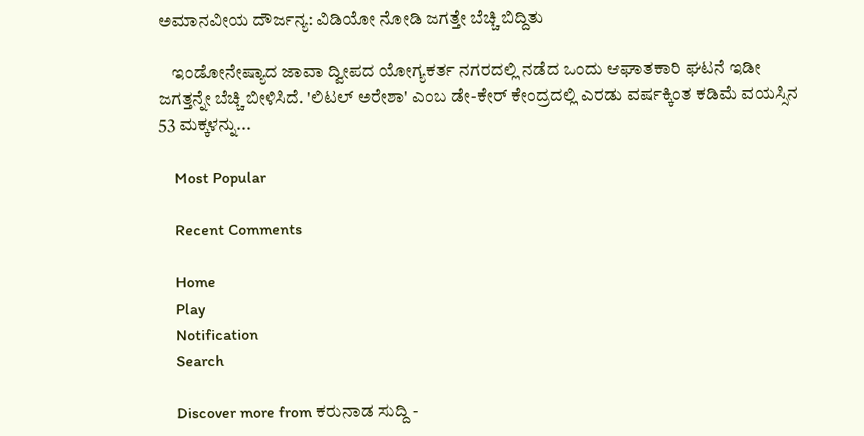ಅಮಾನವೀಯ ದೌರ್ಜನ್ಯ: ವಿಡಿಯೋ ನೋಡಿ ಜಗತ್ತೇ ಬೆಚ್ಚಿ ಬಿದ್ದಿತು

    ಇಂಡೋನೇಷ್ಯಾದ ಜಾವಾ ದ್ವೀಪದ ಯೋಗ್ಯಕರ್ತ ನಗರದಲ್ಲಿ ನಡೆದ ಒಂದು ಆಘಾತಕಾರಿ ಘಟನೆ ಇಡೀ ಜಗತ್ತನ್ನೇ ಬೆಚ್ಚಿ ಬೀಳಿಸಿದೆ. 'ಲಿಟಲ್ ಅರೇಶಾ' ಎಂಬ ಡೇ-ಕೇರ್ ಕೇಂದ್ರದಲ್ಲಿ ಎರಡು ವರ್ಷಕ್ಕಿಂತ ಕಡಿಮೆ ವಯಸ್ಸಿನ 53 ಮಕ್ಕಳನ್ನು...

    Most Popular

    Recent Comments

    Home
    Play
    Notification
    Search

    Discover more from ಕರುನಾಡ ಸುದ್ದಿ -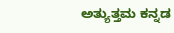ಅತ್ಯುತ್ತಮ ಕನ್ನಡ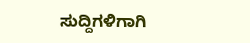ಸುದ್ದಿಗಳಿಗಾಗಿ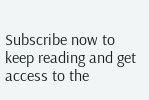Subscribe now to keep reading and get access to the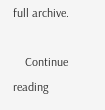full archive.

    Continue reading